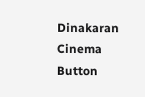Dinakaran Cinema Button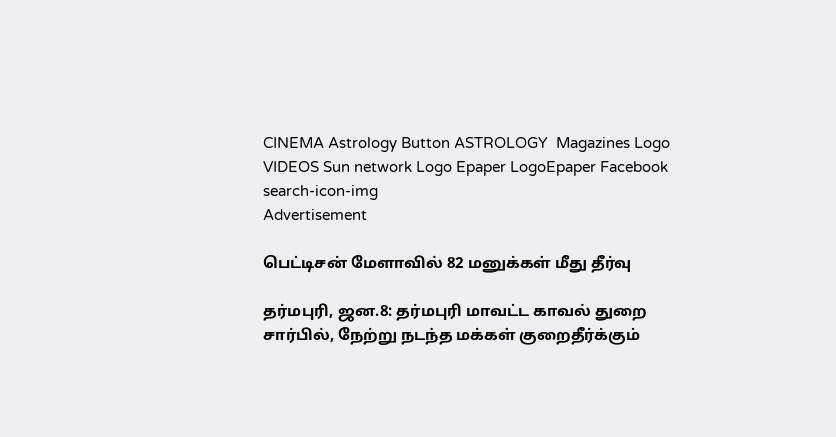CINEMA Astrology Button ASTROLOGY  Magazines Logo VIDEOS Sun network Logo Epaper LogoEpaper Facebook
search-icon-img
Advertisement

பெட்டிசன் மேளாவில் 82 மனுக்கள் மீது தீர்வு

தர்மபுரி, ஜன.8: தர்மபுரி மாவட்ட காவல் துறை சார்பில், நேற்று நடந்த மக்கள் குறைதீர்க்கும்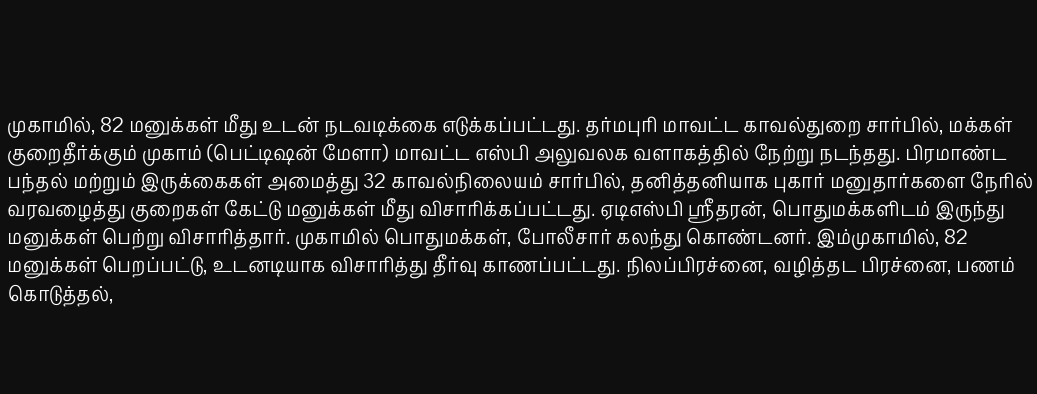முகாமில், 82 மனுக்கள் மீது உடன் நடவடிக்கை எடுக்கப்பட்டது. தர்மபுரி மாவட்ட காவல்துறை சார்பில், மக்கள் குறைதீர்க்கும் முகாம் (பெட்டிஷன் மேளா) மாவட்ட எஸ்பி அலுவலக வளாகத்தில் நேற்று நடந்தது. பிரமாண்ட பந்தல் மற்றும் இருக்கைகள் அமைத்து 32 காவல்நிலையம் சார்பில், தனித்தனியாக புகார் மனுதார்களை நேரில் வரவழைத்து குறைகள் கேட்டு மனுக்கள் மீது விசாரிக்கப்பட்டது. ஏடிஎஸ்பி ஸ்ரீதரன், பொதுமக்களிடம் இருந்து மனுக்கள் பெற்று விசாரித்தார். முகாமில் பொதுமக்கள், போலீசார் கலந்து கொண்டனர். இம்முகாமில், 82 மனுக்கள் பெறப்பட்டு, உடனடியாக விசாரித்து தீர்வு காணப்பட்டது. நிலப்பிரச்னை, வழித்தட பிரச்னை, பணம் கொடுத்தல்,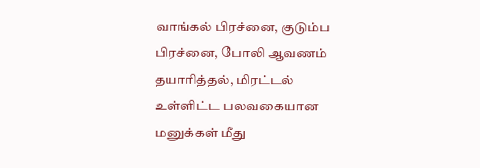வாங்கல் பிரச்னை, குடும்ப பிரச்னை, போலி ஆவணம் தயாரித்தல், மிரட்டல் உள்ளிட்ட பலவகையான மனுக்கள் மீது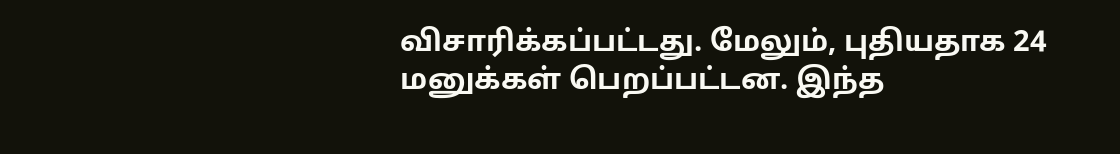விசாரிக்கப்பட்டது. மேலும், புதியதாக 24 மனுக்கள் பெறப்பட்டன. இந்த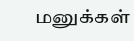மனுக்கள்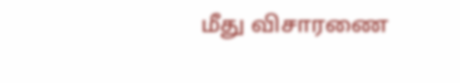மீது விசாரணை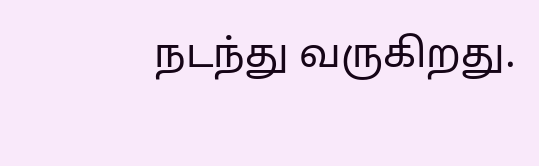நடந்து வருகிறது.